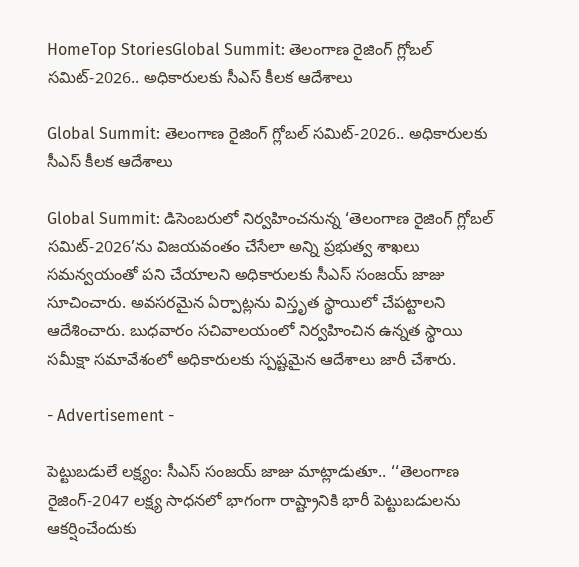HomeTop StoriesGlobal Summit: తెలంగాణ రైజింగ్‌ గ్లోబల్‌ సమిట్‌-2026.. అధికారులకు సీఎస్‌ కీలక ఆదేశాలు

Global Summit: తెలంగాణ రైజింగ్‌ గ్లోబల్‌ సమిట్‌-2026.. అధికారులకు సీఎస్‌ కీలక ఆదేశాలు

Global Summit: డిసెంబరులో నిర్వహించనున్న ‘తెలంగాణ రైజింగ్‌ గ్లోబల్‌ సమిట్‌-2026’ను విజయవంతం చేసేలా అన్ని ప్రభుత్వ శాఖలు సమన్వయంతో పని చేయాలని అధికారులకు సీఎస్‌ సంజయ్‌ జాజు సూచించారు. అవసరమైన ఏర్పాట్లను విస్తృత స్థాయిలో చేపట్టాలని ఆదేశించారు. బుధవారం సచివాలయంలో నిర్వహించిన ఉన్నత స్థాయి సమీక్షా సమావేశంలో అధికారులకు స్పష్టమైన ఆదేశాలు జారీ చేశారు.

- Advertisement -

పెట్టుబడులే లక్ష్యం: సీఎస్‌ సంజయ్‌ జాజు మాట్లాడుతూ.. ‘‘తెలంగాణ రైజింగ్‌-2047 లక్ష్య సాధనలో భాగంగా రాష్ట్రానికి భారీ పెట్టుబడులను ఆకర్షించేందుకు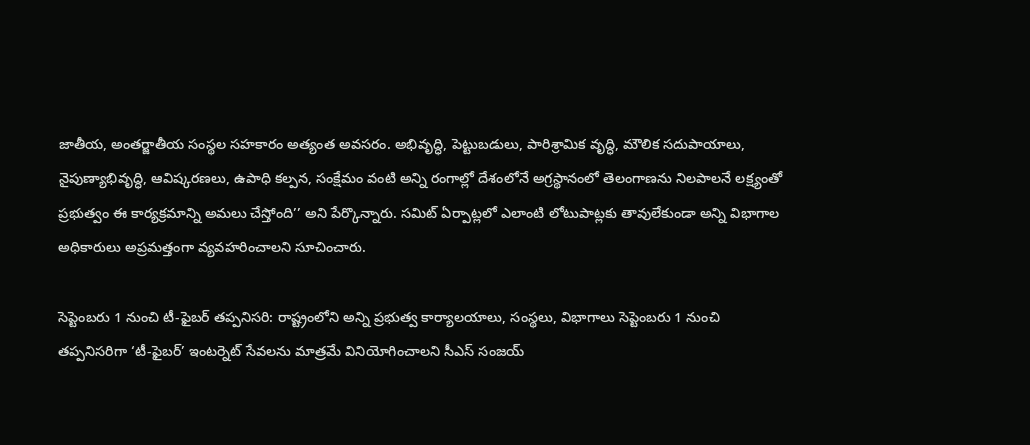జాతీయ, అంతర్జాతీయ సంస్థల సహకారం అత్యంత అవసరం. అభివృద్ధి, పెట్టుబడులు, పారిశ్రామిక వృద్ధి, మౌలిక సదుపాయాలు, నైపుణ్యాభివృద్ధి, ఆవిష్కరణలు, ఉపాధి కల్పన, సంక్షేమం వంటి అన్ని రంగాల్లో దేశంలోనే అగ్రస్థానంలో తెలంగాణను నిలపాలనే లక్ష్యంతో ప్రభుత్వం ఈ కార్యక్రమాన్ని అమలు చేస్తోంది’’ అని పేర్కొన్నారు. సమిట్‌ ఏర్పాట్లలో ఎలాంటి లోటుపాట్లకు తావులేకుండా అన్ని విభాగాల అధికారులు అప్రమత్తంగా వ్యవహరించాలని సూచించారు.

సెప్టెంబరు 1 నుంచి టీ-ఫైబర్‌ తప్పనిసరి: రాష్ట్రంలోని అన్ని ప్రభుత్వ కార్యాలయాలు, సంస్థలు, విభాగాలు సెప్టెంబరు 1 నుంచి తప్పనిసరిగా ‘టీ-ఫైబర్‌’ ఇంటర్నెట్‌ సేవలను మాత్రమే వినియోగించాలని సీఎస్‌ సంజయ్‌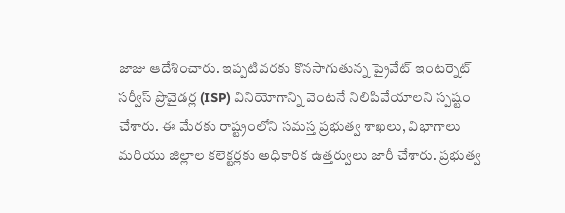జాజు ఆదేశించారు. ఇప్పటివరకు కొనసాగుతున్న ప్రైవేట్‌ ఇంటర్నెట్‌ సర్వీస్‌ ప్రొవైడర్ల (ISP) వినియోగాన్ని వెంటనే నిలిపివేయాలని స్పష్టం చేశారు. ఈ మేరకు రాష్ట్రంలోని సమస్త ప్రభుత్వ శాఖలు, విభాగాలు మరియు జిల్లాల కలెక్టర్లకు అధికారిక ఉత్తర్వులు జారీ చేశారు. ప్రభుత్వ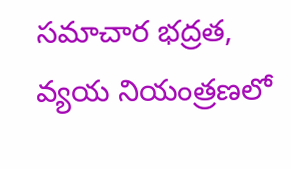సమాచార భద్రత, వ్యయ నియంత్రణలో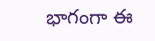భాగంగా ఈ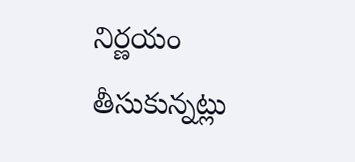నిర్ణయం తీసుకున్నట్లు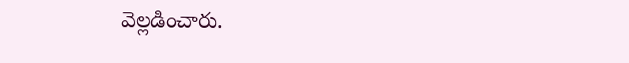వెల్లడించారు.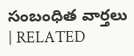సంబంధిత వార్తలు | RELATED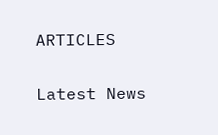ARTICLES

Latest News